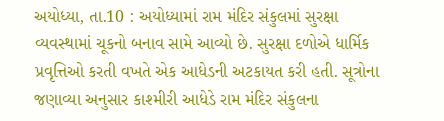અયોધ્યા, તા.10 : અયોધ્યામાં રામ મંદિર સંકુલમાં સુરક્ષા વ્યવસ્થામાં ચૂકનો બનાવ સામે આવ્યો છે. સુરક્ષા દળોએ ધાર્મિક પ્રવૃત્તિઓ કરતી વખતે એક આધેડની અટકાયત કરી હતી. સૂત્રોના જણાવ્યા અનુસાર કાશ્મીરી આધેડે રામ મંદિર સંકુલના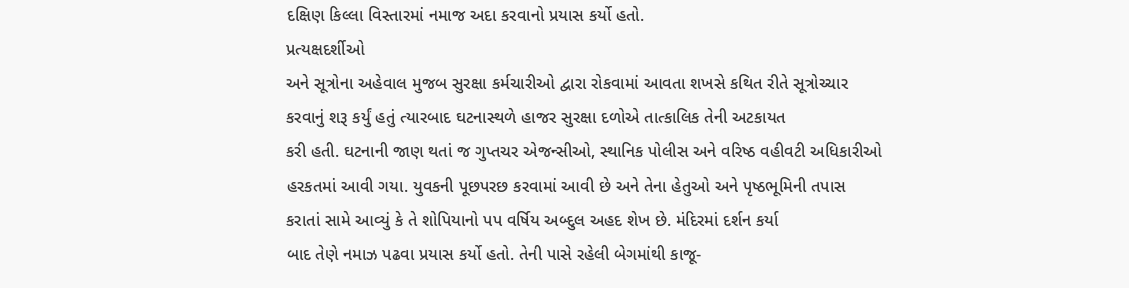દક્ષિણ કિલ્લા વિસ્તારમાં નમાજ અદા કરવાનો પ્રયાસ કર્યો હતો.
પ્રત્યક્ષદર્શીઓ
અને સૂત્રોના અહેવાલ મુજબ સુરક્ષા કર્મચારીઓ દ્વારા રોકવામાં આવતા શખસે કથિત રીતે સૂત્રોચ્ચાર
કરવાનું શરૂ કર્યું હતું ત્યારબાદ ઘટનાસ્થળે હાજર સુરક્ષા દળોએ તાત્કાલિક તેની અટકાયત
કરી હતી. ઘટનાની જાણ થતાં જ ગુપ્તચર એજન્સીઓ, સ્થાનિક પોલીસ અને વરિષ્ઠ વહીવટી અધિકારીઓ
હરકતમાં આવી ગયા. યુવકની પૂછપરછ કરવામાં આવી છે અને તેના હેતુઓ અને પૃષ્ઠભૂમિની તપાસ
કરાતાં સામે આવ્યું કે તે શોપિયાનો પપ વર્ષિય અબ્દુલ અહદ શેખ છે. મંદિરમાં દર્શન કર્યા
બાદ તેણે નમાઝ પઢવા પ્રયાસ કર્યો હતો. તેની પાસે રહેલી બેગમાંથી કાજૂ-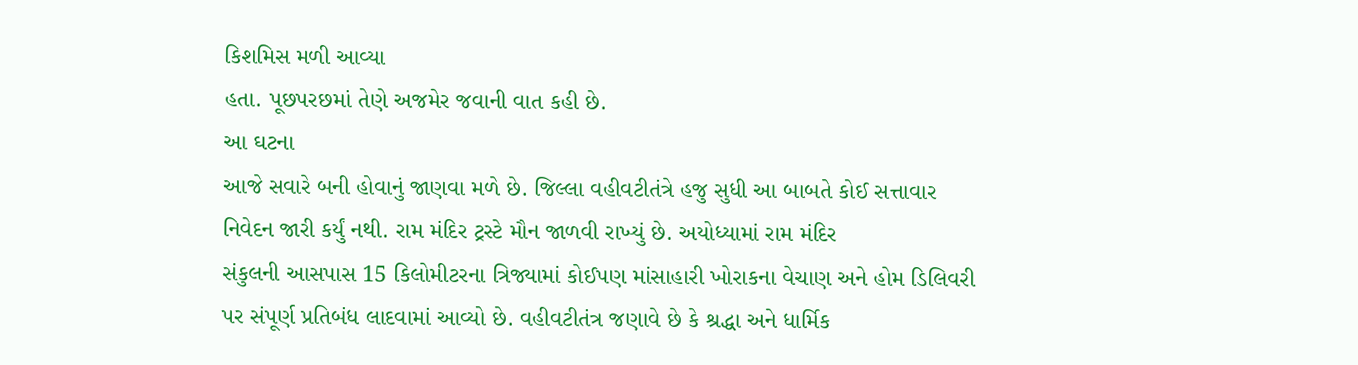કિશમિસ મળી આવ્યા
હતા. પૂછપરછમાં તેણે અજમેર જવાની વાત કહી છે.
આ ઘટના
આજે સવારે બની હોવાનું જાણવા મળે છે. જિલ્લા વહીવટીતંત્રે હજુ સુધી આ બાબતે કોઈ સત્તાવાર
નિવેદન જારી કર્યું નથી. રામ મંદિર ટ્રસ્ટે મૌન જાળવી રાખ્યું છે. અયોધ્યામાં રામ મંદિર
સંકુલની આસપાસ 15 કિલોમીટરના ત્રિજ્યામાં કોઈપણ માંસાહારી ખોરાકના વેચાણ અને હોમ ડિલિવરી
પર સંપૂર્ણ પ્રતિબંધ લાદવામાં આવ્યો છે. વહીવટીતંત્ર જણાવે છે કે શ્રદ્ધા અને ધાર્મિક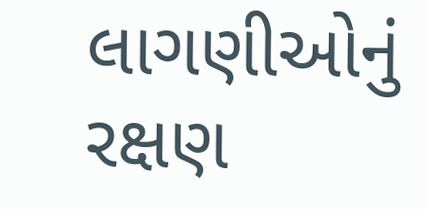લાગણીઓનું રક્ષણ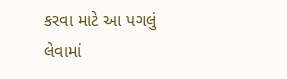કરવા માટે આ પગલું લેવામાં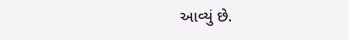આવ્યું છે.